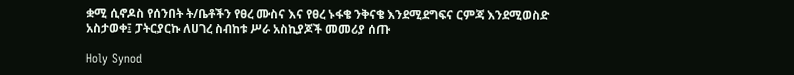ቋሚ ሲኖዶስ የሰንበት ት/ቤቶችን የፀረ ሙስና እና የፀረ ኑፋቄ ንቅናቄ እንደሚደግፍና ርምጃ እንደሚወስድ አስታወቀ፤ ፓትርያርኩ ለሀገረ ስብከቱ ሥራ አስኪያጆች መመሪያ ሰጡ

Holy Synod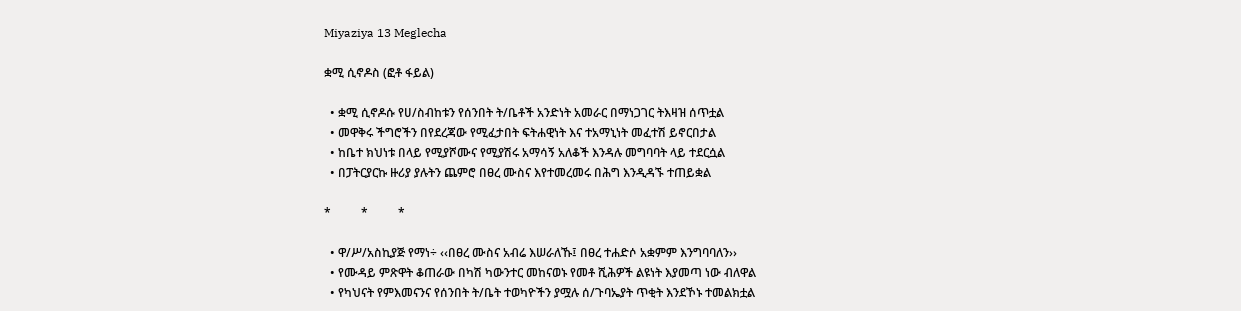Miyaziya 13 Meglecha

ቋሚ ሲኖዶስ (ፎቶ ፋይል)

  • ቋሚ ሲኖዶሱ የሀ/ስብከቱን የሰንበት ት/ቤቶች አንድነት አመራር በማነጋገር ትእዛዝ ሰጥቷል
  • መዋቅሩ ችግሮችን በየደረጃው የሚፈታበት ፍትሐዊነት እና ተአማኒነት መፈተሽ ይኖርበታል
  • ከቤተ ክህነቱ በላይ የሚያሾሙና የሚያሽሩ አማሳኝ አለቆች እንዳሉ መግባባት ላይ ተደርሷል
  • በፓትርያርኩ ዙሪያ ያሉትን ጨምሮ በፀረ ሙስና እየተመረመሩ በሕግ እንዲዳኙ ተጠይቋል

*          *          *

  • ዋ/ሥ/አስኪያጅ የማነ÷ ‹‹በፀረ ሙስና አብሬ እሠራለኹ፤ በፀረ ተሐድሶ አቋምም እንግባባለን››
  • የሙዳይ ምጽዋት ቆጠራው በካሽ ካውንተር መከናወኑ የመቶ ሺሕዎች ልዩነት እያመጣ ነው ብለዋል
  • የካህናት የምእመናንና የሰንበት ት/ቤት ተወካዮችን ያሟሉ ሰ/ጉባኤያት ጥቂት እንደኾኑ ተመልክቷል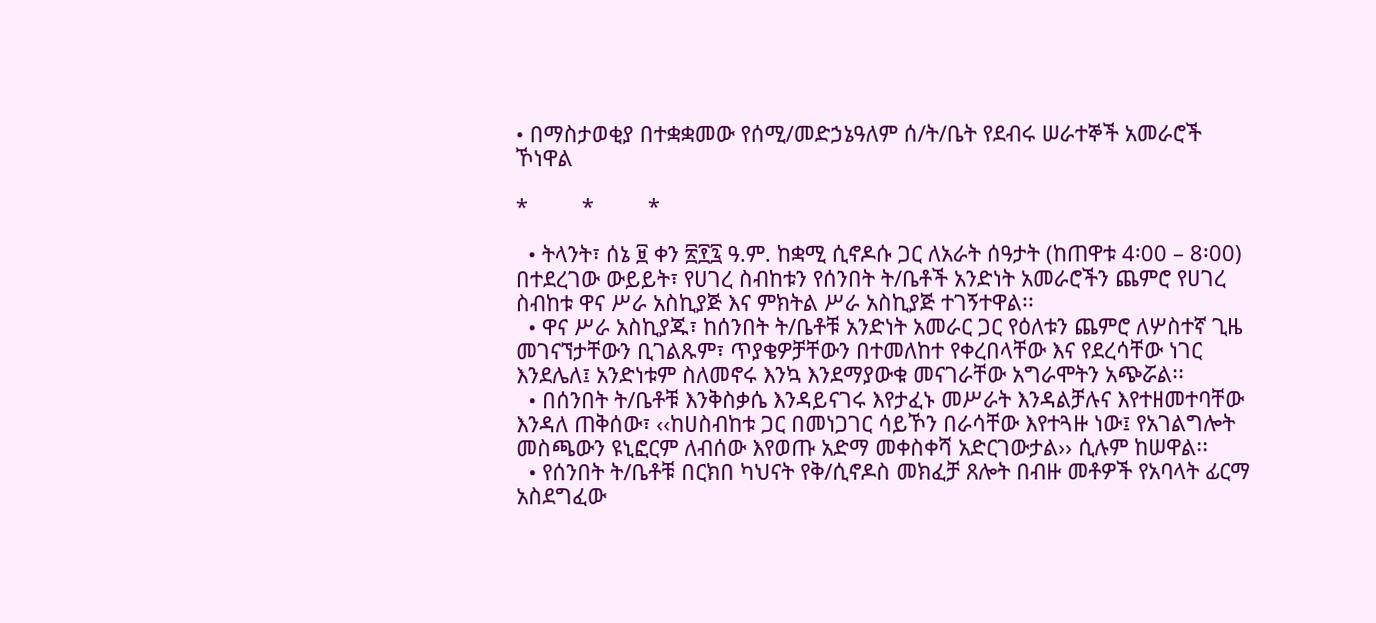• በማስታወቂያ በተቋቋመው የሰሚ/መድኃኔዓለም ሰ/ት/ቤት የደብሩ ሠራተኞች አመራሮች ኾነዋል

*         *         *

  • ትላንት፣ ሰኔ ፱ ቀን ፳፻፯ ዓ.ም. ከቋሚ ሲኖዶሱ ጋር ለአራት ሰዓታት (ከጠዋቱ 4፡00 – 8፡00) በተደረገው ውይይት፣ የሀገረ ስብከቱን የሰንበት ት/ቤቶች አንድነት አመራሮችን ጨምሮ የሀገረ ስብከቱ ዋና ሥራ አስኪያጅ እና ምክትል ሥራ አስኪያጅ ተገኝተዋል፡፡
  • ዋና ሥራ አስኪያጁ፣ ከሰንበት ት/ቤቶቹ አንድነት አመራር ጋር የዕለቱን ጨምሮ ለሦስተኛ ጊዜ መገናኘታቸውን ቢገልጹም፣ ጥያቄዎቻቸውን በተመለከተ የቀረበላቸው እና የደረሳቸው ነገር እንደሌለ፤ አንድነቱም ስለመኖሩ እንኳ እንደማያውቁ መናገራቸው አግራሞትን አጭሯል፡፡
  • በሰንበት ት/ቤቶቹ እንቅስቃሴ እንዳይናገሩ እየታፈኑ መሥራት እንዳልቻሉና እየተዘመተባቸው እንዳለ ጠቅሰው፣ ‹‹ከሀስብከቱ ጋር በመነጋገር ሳይኾን በራሳቸው እየተጓዙ ነው፤ የአገልግሎት መስጫውን ዩኒፎርም ለብሰው እየወጡ አድማ መቀስቀሻ አድርገውታል›› ሲሉም ከሠዋል፡፡
  • የሰንበት ት/ቤቶቹ በርክበ ካህናት የቅ/ሲኖዶስ መክፈቻ ጸሎት በብዙ መቶዎች የአባላት ፊርማ አስደግፈው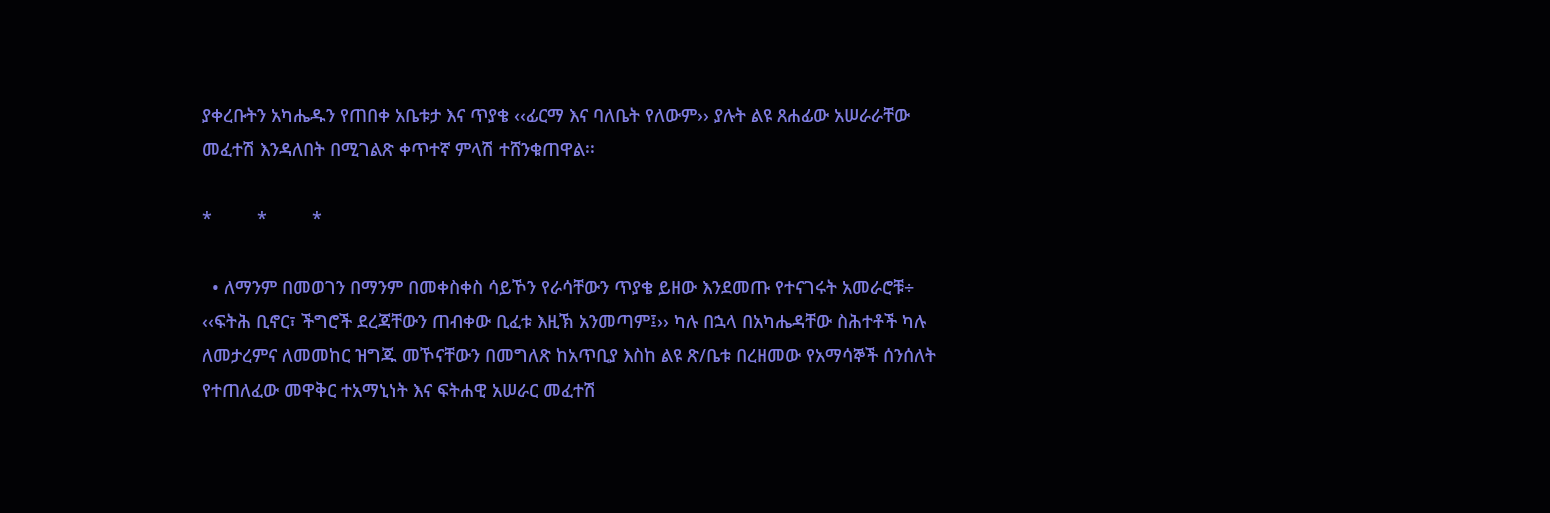ያቀረቡትን አካሔዱን የጠበቀ አቤቱታ እና ጥያቄ ‹‹ፊርማ እና ባለቤት የለውም›› ያሉት ልዩ ጸሐፊው አሠራራቸው መፈተሽ እንዳለበት በሚገልጽ ቀጥተኛ ምላሽ ተሸንቁጠዋል፡፡

*         *         *

  • ለማንም በመወገን በማንም በመቀስቀስ ሳይኾን የራሳቸውን ጥያቄ ይዘው እንደመጡ የተናገሩት አመራሮቹ÷ ‹‹ፍትሕ ቢኖር፣ ችግሮች ደረጃቸውን ጠብቀው ቢፈቱ እዚኽ አንመጣም፤›› ካሉ በኋላ በአካሔዳቸው ስሕተቶች ካሉ ለመታረምና ለመመከር ዝግጁ መኾናቸውን በመግለጽ ከአጥቢያ እስከ ልዩ ጽ/ቤቱ በረዘመው የአማሳኞች ሰንሰለት የተጠለፈው መዋቅር ተአማኒነት እና ፍትሐዊ አሠራር መፈተሽ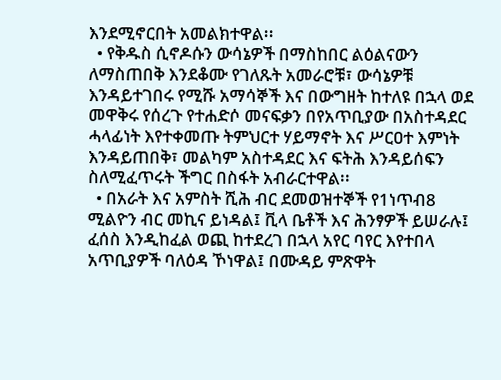እንደሚኖርበት አመልክተዋል፡፡
  • የቅዱስ ሲኖዶሱን ውሳኔዎች በማስከበር ልዕልናውን ለማስጠበቅ እንደቆሙ የገለጹት አመራሮቹ፣ ውሳኔዎቹ እንዳይተገበሩ የሚሹ አማሳኞች እና በውግዘት ከተለዩ በኋላ ወደ መዋቅሩ የሰረጉ የተሐድሶ መናፍቃን በየአጥቢያው በአስተዳደር ሓላፊነት እየተቀመጡ ትምህርተ ሃይማኖት እና ሥርዐተ እምነት እንዳይጠበቅ፣ መልካም አስተዳደር እና ፍትሕ እንዳይሰፍን ስለሚፈጥሩት ችግር በስፋት አብራርተዋል፡፡
  • በአራት እና አምስት ሺሕ ብር ደመወዝተኞች የ1ነጥብ8 ሚልዮን ብር መኪና ይነዳል፤ ቪላ ቤቶች እና ሕንፃዎች ይሠራሉ፤ ፈሰስ እንዲከፈል ወጪ ከተደረገ በኋላ አየር ባየር እየተበላ አጥቢያዎች ባለዕዳ ኾነዋል፤ በሙዳይ ምጽዋት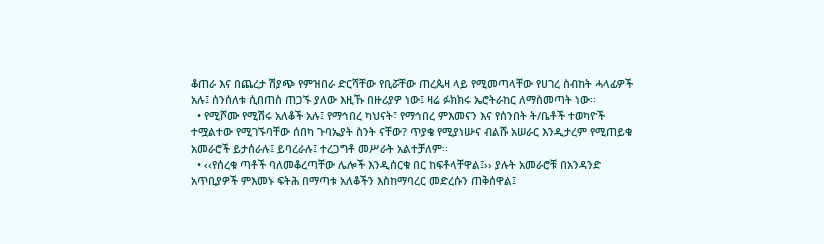ቆጠራ እና በጨረታ ሽያጭ የምዝበራ ድርሻቸው የቢሯቸው ጠረጴዛ ላይ የሚመጣላቸው የሀገረ ስብከት ሓላፊዎች አሉ፤ ሰንሰለቱ ሲበጠስ ጠጋኙ ያለው እዚኹ በዙሪያዎ ነው፤ ዛሬ ፉክክሩ ኤሮትራከር ለማስመጣት ነው፡፡
  • የሚሾሙ የሚሽሩ አለቆች አሉ፤ የማኅበረ ካህናት፣ የማኅበረ ምእመናን እና የሰንበት ት/ቤቶች ተወካዮች ተሟልተው የሚገኙባቸው ሰበካ ጉባኤያት ስንት ናቸው? ጥያቄ የሚያነሡና ብልሹ አሠራር እንዲታረም የሚጠይቁ አመራሮች ይታሰራሉ፤ ይባረራሉ፤ ተረጋግቶ መሥራት አልተቻለም፡፡
  • ‹‹የሰረቁ ጣቶች ባለመቆረጣቸው ሌሎች እንዲሰርቁ በር ከፍቶላቸዋል፤›› ያሉት አመራሮቹ በአንዳንድ አጥቢያዎች ምእመኑ ፍትሕ በማጣቱ አለቆችን እስከማባረር መድረሱን ጠቅሰዋል፤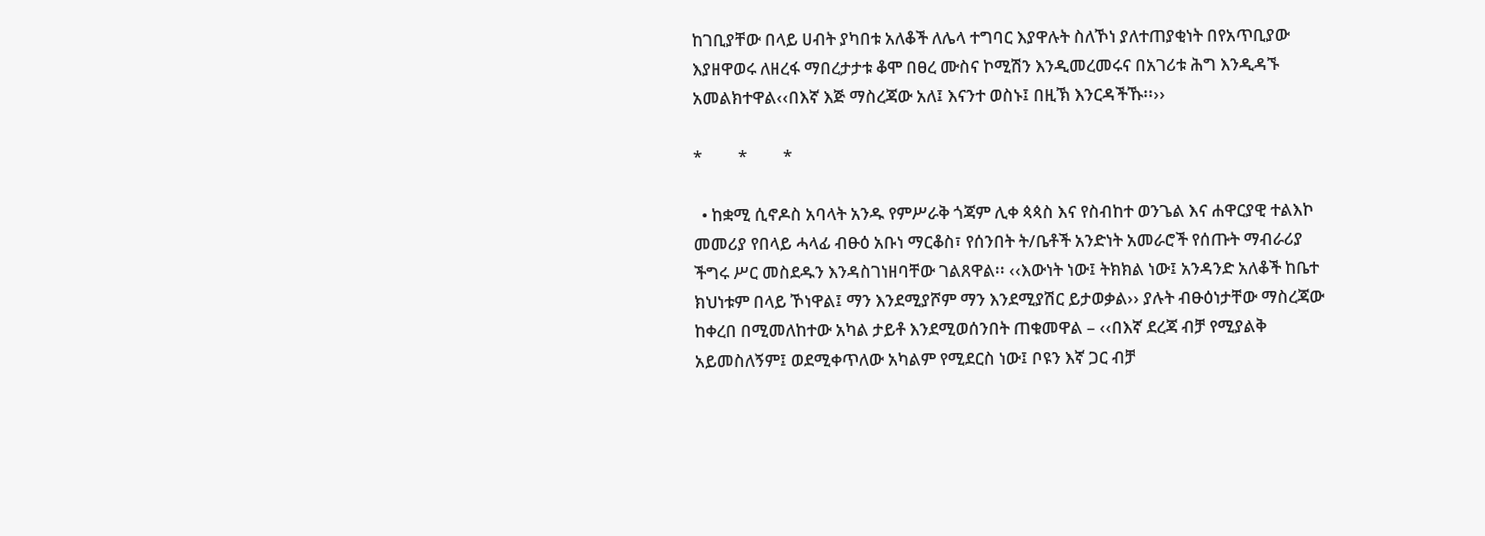ከገቢያቸው በላይ ሀብት ያካበቱ አለቆች ለሌላ ተግባር እያዋሉት ስለኾነ ያለተጠያቂነት በየአጥቢያው እያዘዋወሩ ለዘረፋ ማበረታታቱ ቆሞ በፀረ ሙስና ኮሚሽን እንዲመረመሩና በአገሪቱ ሕግ እንዲዳኙ አመልክተዋል‹‹በእኛ እጅ ማስረጃው አለ፤ እናንተ ወስኑ፤ በዚኽ እንርዳችኹ፡፡››

*         *         *

  • ከቋሚ ሲኖዶስ አባላት አንዱ የምሥራቅ ጎጃም ሊቀ ጳጳስ እና የስብከተ ወንጌል እና ሐዋርያዊ ተልእኮ መመሪያ የበላይ ሓላፊ ብፁዕ አቡነ ማርቆስ፣ የሰንበት ት/ቤቶች አንድነት አመራሮች የሰጡት ማብራሪያ ችግሩ ሥር መስደዱን እንዳስገነዘባቸው ገልጸዋል፡፡ ‹‹እውነት ነው፤ ትክክል ነው፤ አንዳንድ አለቆች ከቤተ ክህነቱም በላይ ኾነዋል፤ ማን እንደሚያሾም ማን እንደሚያሽር ይታወቃል›› ያሉት ብፁዕነታቸው ማስረጃው ከቀረበ በሚመለከተው አካል ታይቶ እንደሚወሰንበት ጠቁመዋል – ‹‹በእኛ ደረጃ ብቻ የሚያልቅ አይመስለኝም፤ ወደሚቀጥለው አካልም የሚደርስ ነው፤ ቦዩን እኛ ጋር ብቻ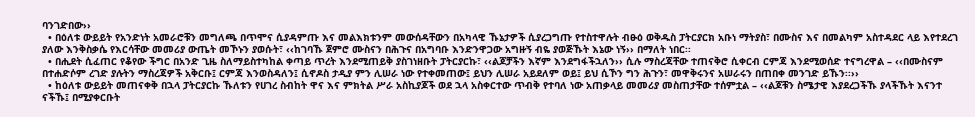ባንገድበው››
  • በዕለቱ ውይይት የአንድነት አመራሮቹን መግለጫ በጥሞና ሲያዳምጡ እና መልእክቱንም መውሰዳቸውን በአካላዊ ኹኔታዎች ሲያረጋግጡ የተስተዋሉት ብፁዕ ወቅዱስ ፓትርያርክ አቡነ ማትያስ፣ በሙስና እና በመልካም አስተዳደር ላይ እየተደረገ ያለው እንቅስቃሴ የእርሳቸው መመሪያ ውጤት መኾኑን ያወሱት፣ ‹‹ከገባኹ ጀምሮ ሙስናን በሕጉና በአግባቡ እንድንዋጋው አግዙኝ ብዬ ያወጅኹት እኔው ነኝ›› በማለት ነበር፡፡
  • በሒደት ሲፈጠር የቆየው ችግር በአንድ ጊዜ ስለማይስተካከል ቀጣይ ጥረት እንደሚጠይቅ ያስገነዘቡት ፓትርያርኩ፣ ‹‹ልጆቻችን እኛም እንደግፋችኋለን›› ሲሉ ማስረጃቸው ተጠናቅሮ ሲቀርብ ርምጃ እንደሚወሰድ ተናግረዋል – ‹‹በሙስናም በተሐድሶም ረገድ ያሉትን ማስረጃዎች አቅርቡ፤ ርምጃ እንወስዳለን፤ ሲኖዶስ ታዲያ ምን ሊሠራ ነው የተቀመጠው፤ ይህን ሊሠራ አይደለም ወይ፤ ይህ ሲኾን ግን ሕጉን፣ መዋቅሩንና አሠራሩን በጠበቀ መንገድ ይኹን፡፡››
  • ከዕለቱ ውይይት መጠናቀቅ በኋላ ፓትርያርኩ ኹለቱን የሀገረ ስብከት ዋና እና ምክትል ሥራ አስኪያጆች ወደ ኋላ አስቀርተው ጥብቅ የተባለ ነው አጠቃላይ መመሪያ መስጠታቸው ተሰምቷል – ‹‹ልጆቹን ስሜታዊ እያደረጋችኹ ያላችኹት እናንተ ናችኹ፤ በሚያቀርቡት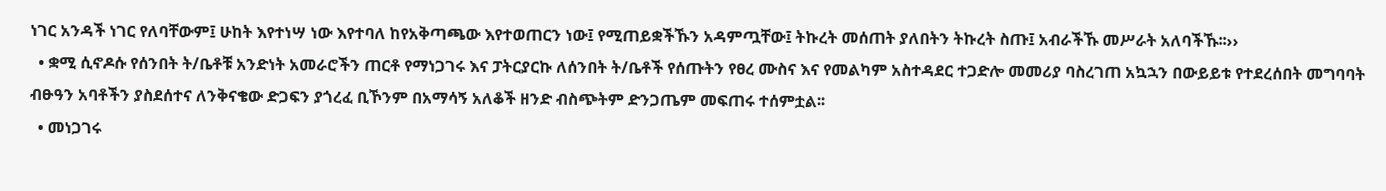ነገር አንዳች ነገር የለባቸውም፤ ሁከት እየተነሣ ነው እየተባለ ከየአቅጣጫው እየተወጠርን ነው፤ የሚጠይቋችኹን አዳምጧቸው፤ ትኩረት መሰጠት ያለበትን ትኩረት ስጡ፤ አብራችኹ መሥራት አለባችኹ፡፡››
  • ቋሚ ሲኖዶሱ የሰንበት ት/ቤቶቹ አንድነት አመራሮችን ጠርቶ የማነጋገሩ እና ፓትርያርኩ ለሰንበት ት/ቤቶች የሰጡትን የፀረ ሙስና እና የመልካም አስተዳደር ተጋድሎ መመሪያ ባስረገጠ አኳኋን በውይይቱ የተደረሰበት መግባባት ብፁዓን አባቶችን ያስደሰተና ለንቅናቄው ድጋፍን ያጎረፈ ቢኾንም በአማሳኝ አለቆች ዘንድ ብስጭትም ድንጋጤም መፍጠሩ ተሰምቷል፡፡
  • መነጋገሩ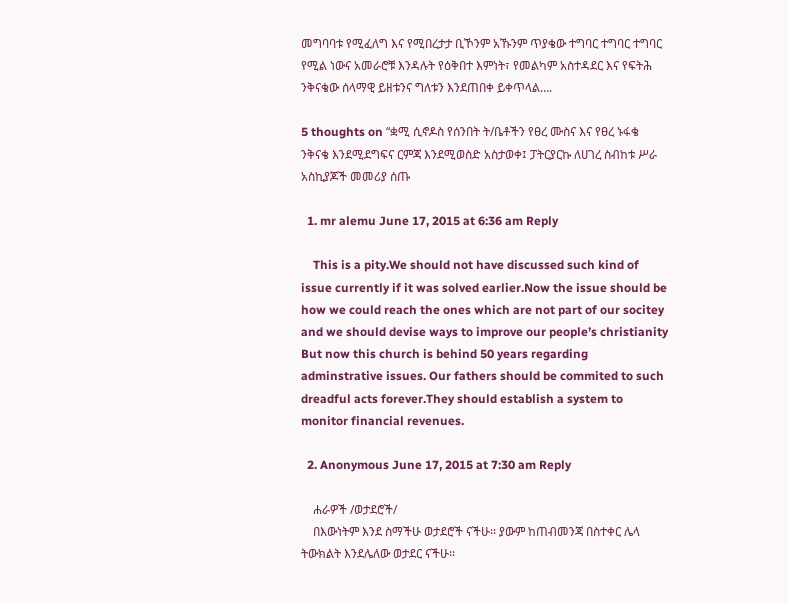መግባባቱ የሚፈለግ እና የሚበረታታ ቢኾንም አኹንም ጥያቄው ተግባር ተግባር ተግባር የሚል ነውና አመራሮቹ እንዳሉት የዕቅበተ እምነት፣ የመልካም አስተዳደር እና የፍትሕ ንቅናቄው ሰላማዊ ይዘቱንና ግለቱን እንደጠበቀ ይቀጥላል….

5 thoughts on “ቋሚ ሲኖዶስ የሰንበት ት/ቤቶችን የፀረ ሙስና እና የፀረ ኑፋቄ ንቅናቄ እንደሚደግፍና ርምጃ እንደሚወስድ አስታወቀ፤ ፓትርያርኩ ለሀገረ ስብከቱ ሥራ አስኪያጆች መመሪያ ሰጡ

  1. mr alemu June 17, 2015 at 6:36 am Reply

    This is a pity.We should not have discussed such kind of issue currently if it was solved earlier.Now the issue should be how we could reach the ones which are not part of our socitey and we should devise ways to improve our people’s christianity But now this church is behind 50 years regarding adminstrative issues. Our fathers should be commited to such dreadful acts forever.They should establish a system to monitor financial revenues.

  2. Anonymous June 17, 2015 at 7:30 am Reply

    ሐራዎች /ወታደሮች/
    በእውነትም እንደ ስማችሁ ወታደሮች ናችሁ፡፡ ያውም ከጠብመንጃ በስተቀር ሌላ ትውክልት እንደሌለው ወታደር ናችሁ፡፡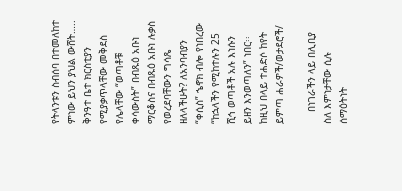የትላንቱን ስብሰባ በተመለከተ ምነው ይህን ያህል ውሸት….. ቅንዓተ ቤተ ክርስቲያን የሚያቃጥላቸው መቅደስ የሌላቸው “ወጣቶቹ ቀሳውስት” በብጹዕ አቡነ ማርቆስና በብጹዕ አቡነ ሉቃስ የወረደባቸውን ግሳጼ ዘለላችሁት? ለአንባብያን “ቀሲስ” ኄኖክ ብሎ የነበረው “ከኋላችን የሚከተሉን 25 ሺኅ ወጣቶች አሉ እነሱን ይዘን እንወጣለን” ነበር፡፡ ከዚህ በላይ ተሐድሶ ከየት ይምጣ ሐራዎች/ወታደሮች/

    በነገራችን ላይ በሊቢያ ስለ እምነታቸው ሲሉ ሰማዕትነት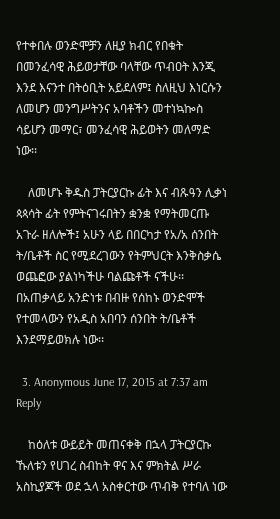የተቀበሉ ወንድሞቻን ለዚያ ክብር የበቁት በመንፈሳዊ ሕይወታቸው ባላቸው ጥብዐት እንጂ እንደ እናንተ በትዕቢት አይደለም፤ ስለዚህ እነርሱን ለመሆን መንግሥትንና አባቶችን መተነኳኰስ ሳይሆን መማር፣ መንፈሳዊ ሕይወትን መለማድ ነው፡፡

    ለመሆኑ ቅዱስ ፓትርያርኩ ፊት እና ብጹዓን ሊቃነ ጳጳሳት ፊት የምትናገሩበትን ቋንቋ የማትመርጡ አጉራ ዘለሎች፤ አሁን ላይ በበርካታ የአ/አ ሰንበት ት/ቤቶች ስር የሚደረገውን የትምህርት እንቅስቃሴ ወጨፎው ያልነካችሁ ባልጩቶች ናችሁ፡፡ በአጠቃላይ አንድነቱ በብዙ የሰከኑ ወንድሞች የተመላውን የአዲስ አበባን ሰንበት ት/ቤቶች እንደማይወክሉ ነው፡፡

  3. Anonymous June 17, 2015 at 7:37 am Reply

    ከዕለቱ ውይይት መጠናቀቅ በኋላ ፓትርያርኩ ኹለቱን የሀገረ ስብከት ዋና እና ምክትል ሥራ አስኪያጆች ወደ ኋላ አስቀርተው ጥብቅ የተባለ ነው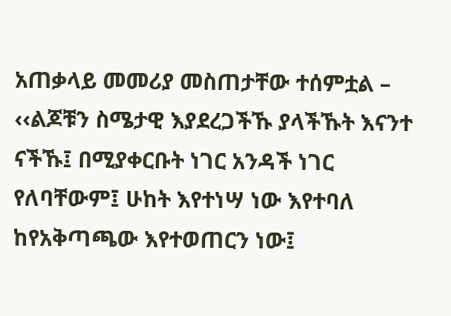አጠቃላይ መመሪያ መስጠታቸው ተሰምቷል – ‹‹ልጆቹን ስሜታዊ እያደረጋችኹ ያላችኹት እናንተ ናችኹ፤ በሚያቀርቡት ነገር አንዳች ነገር የለባቸውም፤ ሁከት እየተነሣ ነው እየተባለ ከየአቅጣጫው እየተወጠርን ነው፤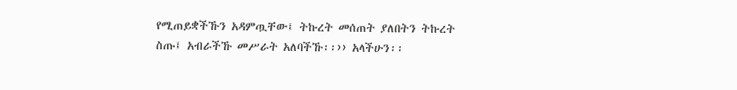የሚጠይቋችኹን አዳምጧቸው፤ ትኩረት መሰጠት ያለበትን ትኩረት ስጡ፤ አብራችኹ መሥራት አለባችኹ፡፡›› አላችሁን፡፡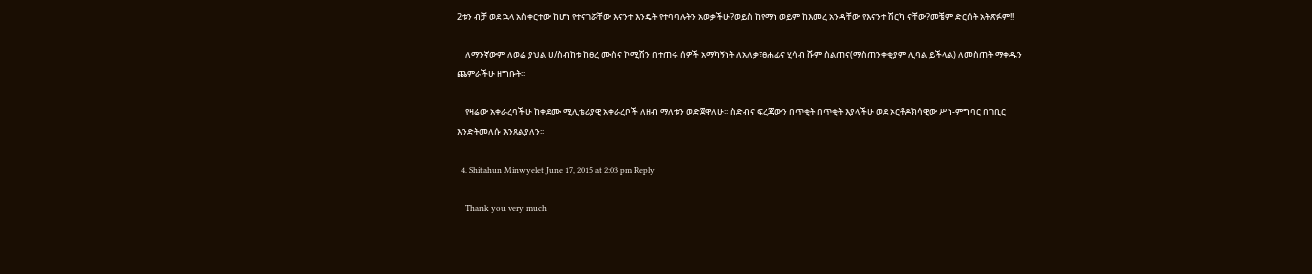2ቱን ብቻ ወደ ኋላ አስቀርተው ከሆነ የተናገሯቸው እናንተ እንዴት የተባባሉትን አወቃችሁ?ወይስ ከየማነ ወይም ከእመረ አንዳቸው የእናንተ ሽርካ ናቸው?መቼም ድርሰት አትጽፉም!!

    ለማንኛውም ለወሬ ያህል ሀ/ስብከቱ ከፀረ ሙስና ኮሚሽን በተጠሩ ሰዎች አማካኝነት ለአለቃ፣ፀሐፊና ሂሳብ ሹም ስልጠና(ማስጠንቀቂያም ሊባል ይችላል) ለመስጠት ማቀዱን ጨምራችሁ ዘግቡት፡፡

    የዛሬው አቀራረባችሁ ከቀደሙ ሚሊቴሪያዊ አቀራረቦች ለዘብ ማለቱን ወድጀዋለሁ፡፡ ስድብና ፍረጃውን በጥቂት በጥቂት እያላችሁ ወደ ኦርቶዶክሳዊው ሥነ-ምግባር በገቢር እንድትመለሱ እንጸልያለን፡፡

  4. Shitahun Minwyelet June 17, 2015 at 2:03 pm Reply

    Thank you very much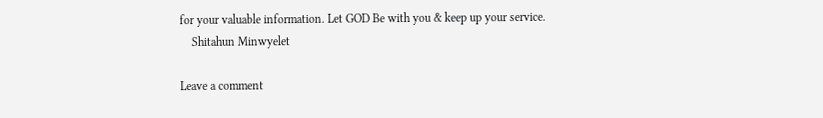for your valuable information. Let GOD Be with you & keep up your service.
    Shitahun Minwyelet

Leave a comment